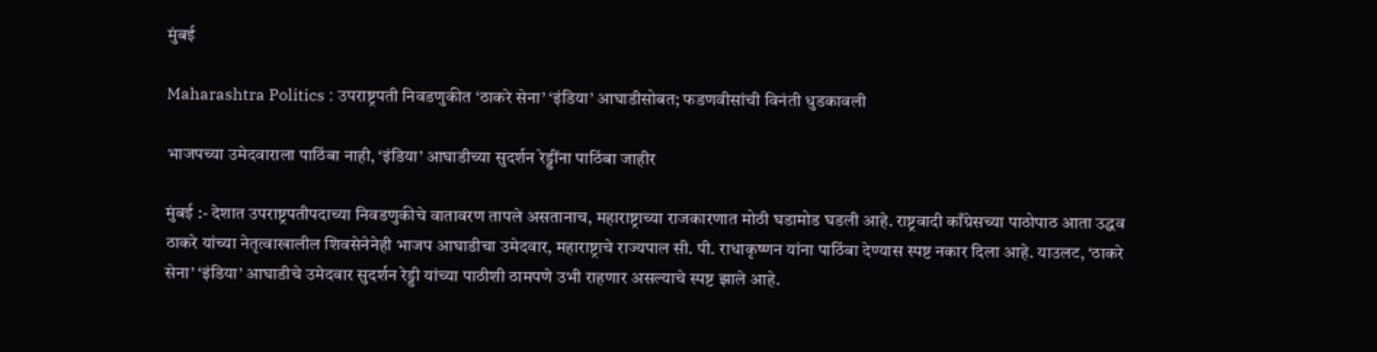मुंबई

Maharashtra Politics : उपराष्ट्रपती निवडणुकीत ‘ठाकरे सेना’ ‘इंडिया’ आघाडीसोबत; फडणवीसांची विनंती धुडकावली

भाजपच्या उमेदवाराला पाठिंबा नाही, ‘इंडिया’ आघाडीच्या सुदर्शन रेड्डींना पाठिंबा जाहीर

मुंबई :- देशात उपराष्ट्रपतीपदाच्या निवडणुकीचे वातावरण तापले असतानाच, महाराष्ट्राच्या राजकारणात मोठी घडामोड घडली आहे. राष्ट्रवादी काँग्रेसच्या पाठोपाठ आता उद्धव ठाकरे यांच्या नेतृत्वाखालील शिवसेनेनेही भाजप आघाडीचा उमेदवार, महाराष्ट्राचे राज्यपाल सी. पी. राधाकृष्णन यांना पाठिंबा देण्यास स्पष्ट नकार दिला आहे. याउलट, ‘ठाकरे सेना’ ‘इंडिया’ आघाडीचे उमेदवार सुदर्शन रेड्डी यांच्या पाठीशी ठामपणे उभी राहणार असल्याचे स्पष्ट झाले आहे.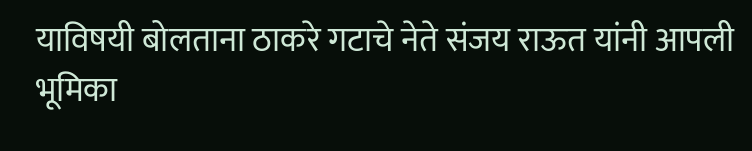याविषयी बोलताना ठाकरे गटाचे नेते संजय राऊत यांनी आपली भूमिका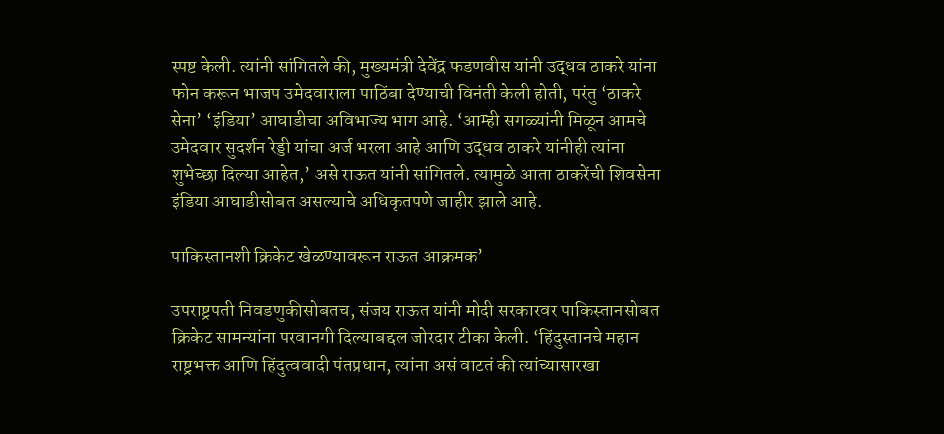स्पष्ट केली. त्यांनी सांगितले की, मुख्यमंत्री देवेंद्र फडणवीस यांनी उद्धव ठाकरे यांना फोन करून भाजप उमेदवाराला पाठिंबा देण्याची विनंती केली होती, परंतु ‘ठाकरे सेना’ ‘इंडिया’ आघाडीचा अविभाज्य भाग आहे. ‘आम्ही सगळ्यांनी मिळून आमचे उमेदवार सुदर्शन रेड्डी यांचा अर्ज भरला आहे आणि उद्धव ठाकरे यांनीही त्यांना शुभेच्छा दिल्या आहेत,’ असे राऊत यांनी सांगितले. त्यामुळे आता ठाकरेंची शिवसेना इंडिया आघाडीसोबत असल्याचे अधिकृतपणे जाहीर झाले आहे.

पाकिस्तानशी क्रिकेट खेळण्यावरून राऊत आक्रमक’

उपराष्ट्रपती निवडणुकीसोबतच, संजय राऊत यांनी मोदी सरकारवर पाकिस्तानसोबत क्रिकेट सामन्यांना परवानगी दिल्याबद्दल जोरदार टीका केली. ‘हिंदुस्तानचे महान राष्ट्रभक्त आणि हिंदुत्ववादी पंतप्रधान, त्यांना असं वाटतं की त्यांच्यासारखा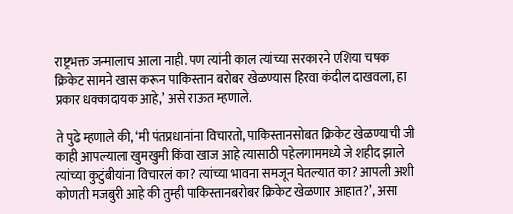राष्ट्रभक्त जन्मालाच आला नाही. पण त्यांनी काल त्यांच्या सरकारने एशिया चषक क्रिकेट सामने खास करून पाकिस्तान बरोबर खेळण्यास हिरवा कंदील दाखवला, हा प्रकार धक्कादायक आहे,’ असे राऊत म्हणाले.

ते पुढे म्हणाले की, ‘मी पंतप्रधानांना विचारतो, पाकिस्तानसोबत क्रिकेट खेळण्याची जी काही आपल्याला खुमखुमी किंवा खाज आहे त्यासाठी पहेलगाममध्ये जे शहीद झाले त्यांच्या कुटुंबीयांना विचारलं का? त्यांच्या भावना समजून घेतल्यात का? आपली अशी कोणती मजबुरी आहे की तुम्ही पाकिस्तानबरोबर क्रिकेट खेळणार आहात?’, असा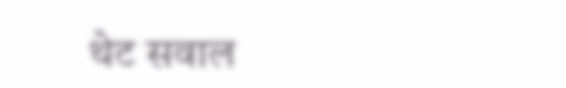थेट सवाल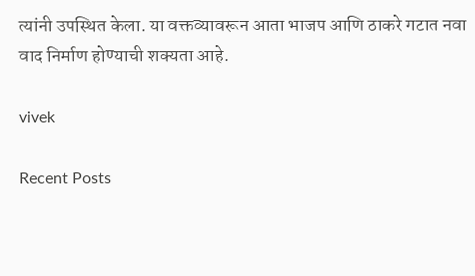त्यांनी उपस्थित केला. या वक्तव्यावरून आता भाजप आणि ठाकरे गटात नवा वाद निर्माण होण्याची शक्यता आहे.

vivek

Recent Posts